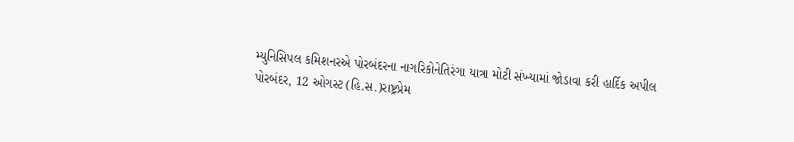મ્યુનિસિપલ કમિશનરએ પોરબંદરના નાગરિકોનેતિરંગા યાત્રા મોટી સંખ્યામાં જોડાવા કરી હાર્દિક અપીલ
પોરબંદર, 12 ઓગસ્ટ (હિ.સ.)રાષ્ટ્રપ્રેમ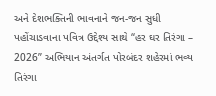અને દેશભક્તિની ભાવનાને જન-જન સુધી પહોંચાડવાના પવિત્ર ઉદ્દેશ્ય સાથે “હર ઘર તિરંગા – 2026” અભિયાન અંતર્ગત પોરબંદર શહેરમાં ભવ્ય તિરંગા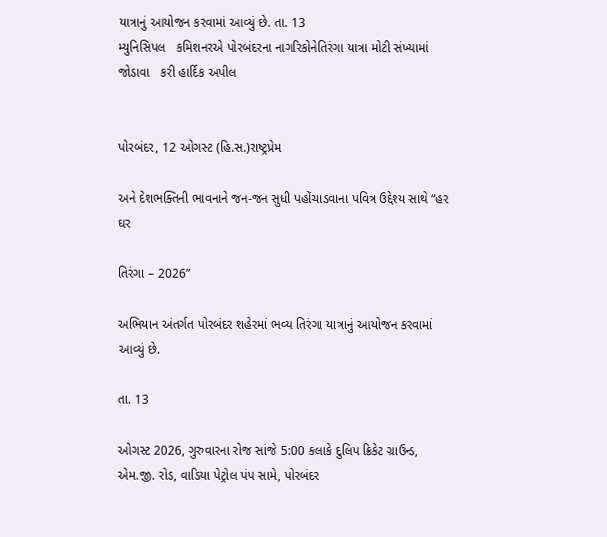યાત્રાનું આયોજન કરવામાં આવ્યું છે. તા. 13
મ્યુનિસિપલ   કમિશનરએ પોરબંદરના નાગરિકોનેતિરંગા યાત્રા મોટી સંખ્યામાં જોડાવા   કરી હાર્દિક અપીલ


પોરબંદર, 12 ઓગસ્ટ (હિ.સ.)રાષ્ટ્રપ્રેમ

અને દેશભક્તિની ભાવનાને જન-જન સુધી પહોંચાડવાના પવિત્ર ઉદ્દેશ્ય સાથે “હર ઘર

તિરંગા – 2026”

અભિયાન અંતર્ગત પોરબંદર શહેરમાં ભવ્ય તિરંગા યાત્રાનું આયોજન કરવામાં આવ્યું છે.

તા. 13

ઓગસ્ટ 2026, ગુરુવારના રોજ સાંજે 5:00 કલાકે દુલિપ ક્રિકેટ ગ્રાઉન્ડ, એમ.જી. રોડ, વાડિયા પેટ્રોલ પંપ સામે, પોરબંદર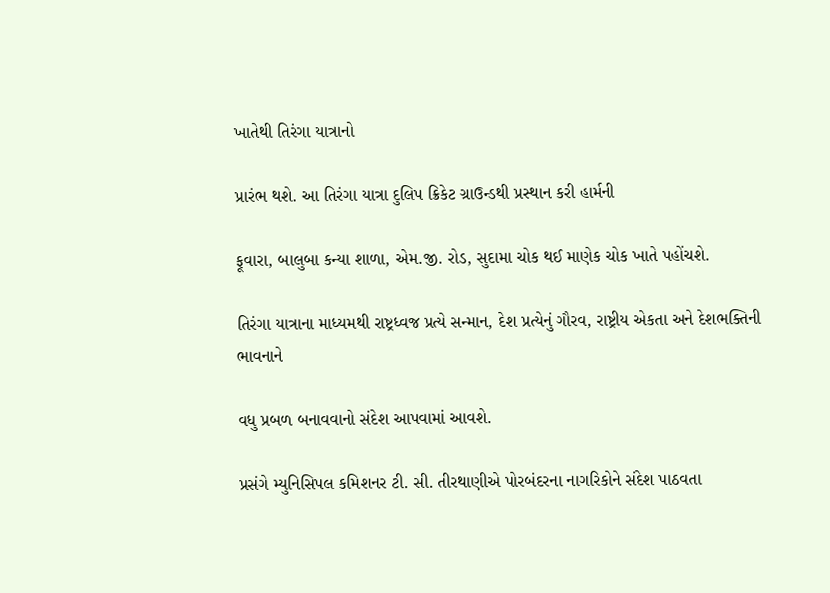ખાતેથી તિરંગા યાત્રાનો

પ્રારંભ થશે. આ તિરંગા યાત્રા દુલિપ ક્રિકેટ ગ્રાઉન્ડથી પ્રસ્થાન કરી હાર્મની

ફૂવારા, બાલુબા કન્યા શાળા, એમ.જી. રોડ, સુદામા ચોક થઈ માણેક ચોક ખાતે પહોંચશે.

તિરંગા યાત્રાના માધ્યમથી રાષ્ટ્રધ્વજ પ્રત્યે સન્માન, દેશ પ્રત્યેનું ગૌરવ, રાષ્ટ્રીય એકતા અને દેશભક્તિની ભાવનાને

વધુ પ્રબળ બનાવવાનો સંદેશ આપવામાં આવશે.

પ્રસંગે મ્યુનિસિપલ કમિશનર ટી. સી. તીરથાણીએ પોરબંદરના નાગરિકોને સંદેશ પાઠવતા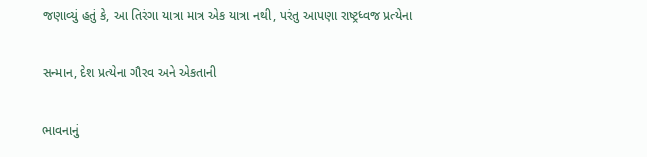જણાવ્યું હતું કે, આ તિરંગા યાત્રા માત્ર એક યાત્રા નથી, પરંતુ આપણા રાષ્ટ્રધ્વજ પ્રત્યેના

સન્માન, દેશ પ્રત્યેના ગૌરવ અને એકતાની

ભાવનાનું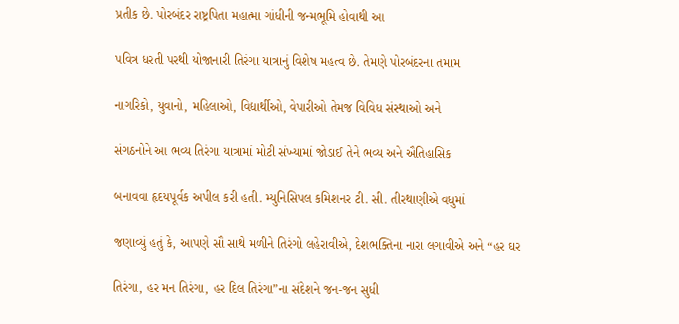પ્રતીક છે. પોરબંદર રાષ્ટ્રપિતા મહાત્મા ગાંધીની જન્મભૂમિ હોવાથી આ

પવિત્ર ધરતી પરથી યોજાનારી તિરંગા યાત્રાનું વિશેષ મહત્વ છે. તેમણે પોરબંદરના તમામ

નાગરિકો, યુવાનો, મહિલાઓ, વિદ્યાર્થીઓ, વેપારીઓ તેમજ વિવિધ સંસ્થાઓ અને

સંગઠનોને આ ભવ્ય તિરંગા યાત્રામાં મોટી સંખ્યામાં જોડાઈ તેને ભવ્ય અને ઐતિહાસિક

બનાવવા હૃદયપૂર્વક અપીલ કરી હતી. મ્યુનિસિપલ કમિશનર ટી. સી. તીરથાણીએ વધુમાં

જણાવ્યું હતું કે, આપણે સૌ સાથે મળીને તિરંગો લહેરાવીએ, દેશભક્તિના નારા લગાવીએ અને “હર ઘર

તિરંગા, હર મન તિરંગા, હર દિલ તિરંગા”ના સંદેશને જન-જન સુધી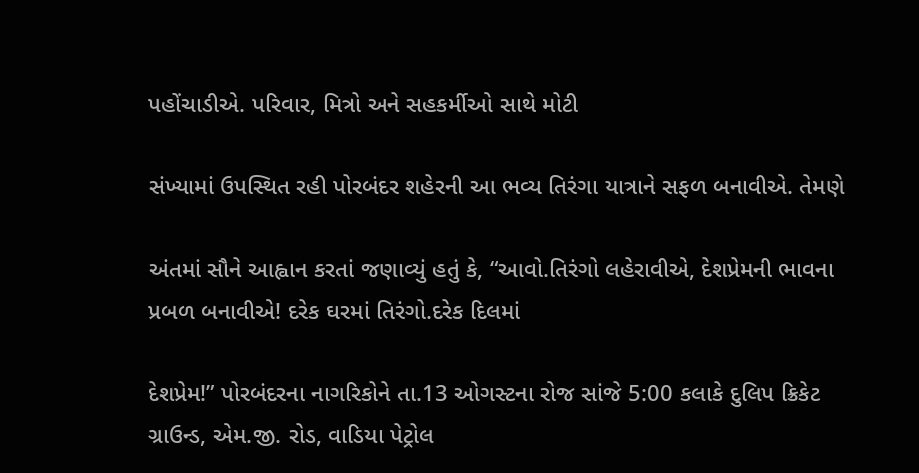પહોંચાડીએ. પરિવાર, મિત્રો અને સહકર્મીઓ સાથે મોટી

સંખ્યામાં ઉપસ્થિત રહી પોરબંદર શહેરની આ ભવ્ય તિરંગા યાત્રાને સફળ બનાવીએ. તેમણે

અંતમાં સૌને આહ્વાન કરતાં જણાવ્યું હતું કે, “આવો.તિરંગો લહેરાવીએ, દેશપ્રેમની ભાવના પ્રબળ બનાવીએ! દરેક ઘરમાં તિરંગો.દરેક દિલમાં

દેશપ્રેમ!” પોરબંદરના નાગરિકોને તા.13 ઓગસ્ટના રોજ સાંજે 5:00 કલાકે દુલિપ ક્રિકેટ ગ્રાઉન્ડ, એમ.જી. રોડ, વાડિયા પેટ્રોલ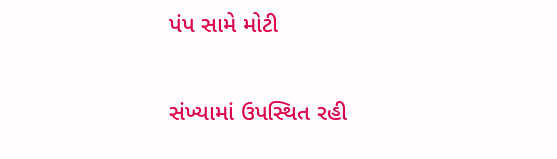પંપ સામે મોટી

સંખ્યામાં ઉપસ્થિત રહી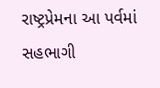રાષ્ટ્રપ્રેમના આ પર્વમાં સહભાગી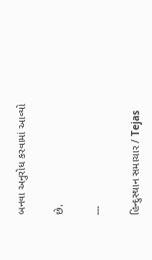બનવા અનુરોધ કરવામાં આવ્યો

છે.

---

હિન્દુસ્થાન સમાચાર / Tejas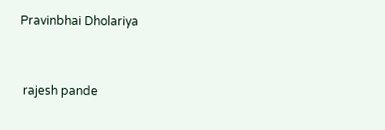Pravinbhai Dholariya


 rajesh pande